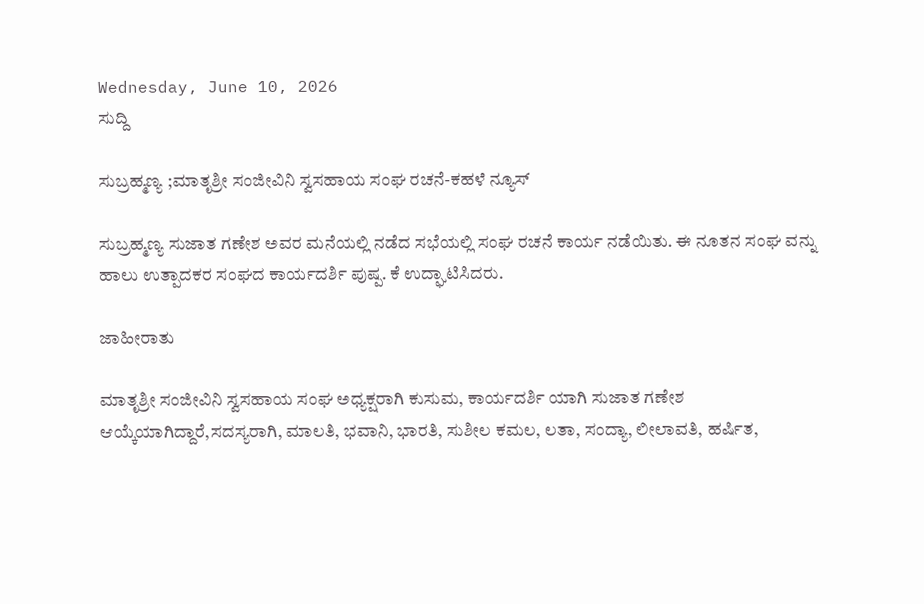Wednesday, June 10, 2026
ಸುದ್ದಿ

ಸುಬ್ರಹ್ಮಣ್ಯ ;ಮಾತೃಶ್ರೀ ಸಂಜೀವಿನಿ ಸ್ವಸಹಾಯ ಸಂಘ ರಚನೆ-ಕಹಳೆ ನ್ಯೂಸ್

ಸುಬ್ರಹ್ಮಣ್ಯ ಸುಜಾತ ಗಣೇಶ ಅವರ ಮನೆಯಲ್ಲಿ ನಡೆದ ಸಭೆಯಲ್ಲಿ ಸಂಘ ರಚನೆ ಕಾರ್ಯ ನಡೆಯಿತು. ಈ ನೂತನ ಸಂಘ ವನ್ನು ಹಾಲು ಉತ್ಪಾದಕರ ಸಂಘದ ಕಾರ್ಯದರ್ಶಿ ಪುಷ್ಪ. ಕೆ ಉದ್ಘಾಟಿಸಿದರು.

ಜಾಹೀರಾತು

ಮಾತೃಶ್ರೀ ಸಂಜೀವಿನಿ ಸ್ವಸಹಾಯ ಸಂಘ ಅಧ್ಯಕ್ಷರಾಗಿ ಕುಸುಮ, ಕಾರ್ಯದರ್ಶಿ ಯಾಗಿ ಸುಜಾತ ಗಣೇಶ ಆಯ್ಕೆಯಾಗಿದ್ದಾರೆ,ಸದಸ್ಯರಾಗಿ, ಮಾಲತಿ, ಭವಾನಿ, ಭಾರತಿ, ಸುಶೀಲ ಕಮಲ, ಲತಾ, ಸಂದ್ಯಾ, ಲೀಲಾವತಿ, ಹರ್ಷಿತ,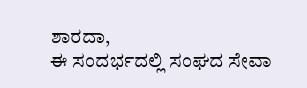ಶಾರದಾ,
ಈ ಸಂದರ್ಭದಲ್ಲಿ ಸಂಘದ ಸೇವಾ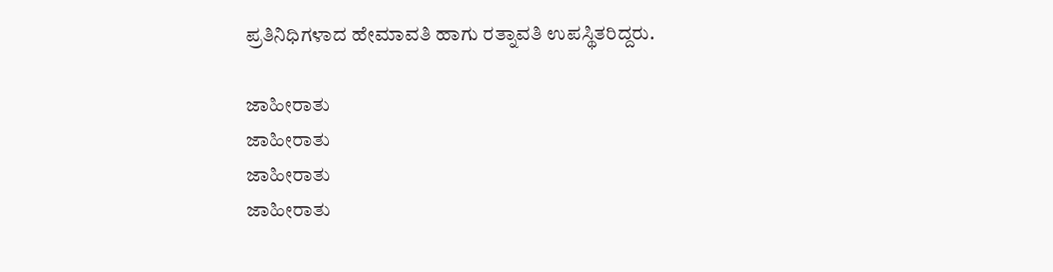ಪ್ರತಿನಿಧಿಗಳಾದ ಹೇಮಾವತಿ ಹಾಗು ರತ್ನಾವತಿ ಉಪಸ್ಥಿತರಿದ್ದರು.

ಜಾಹೀರಾತು
ಜಾಹೀರಾತು
ಜಾಹೀರಾತು
ಜಾಹೀರಾತು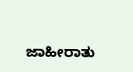ಜಾಹೀರಾತು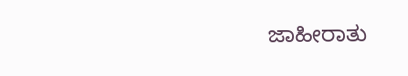ಜಾಹೀರಾತು